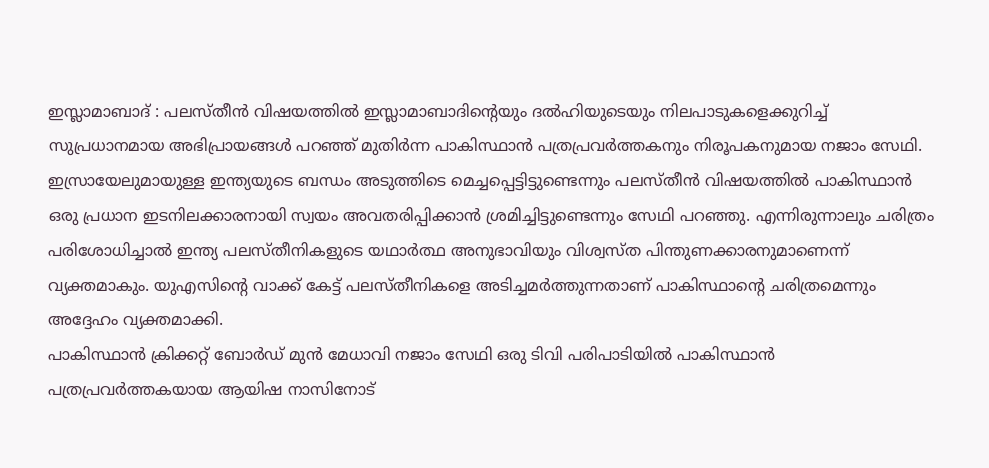ഇസ്ലാമാബാദ് : പലസ്തീൻ വിഷയത്തിൽ ഇസ്ലാമാബാദിന്റെയും ദൽഹിയുടെയും നിലപാടുകളെക്കുറിച്ച് സുപ്രധാനമായ അഭിപ്രായങ്ങൾ പറഞ്ഞ് മുതിർന്ന പാകിസ്ഥാൻ പത്രപ്രവർത്തകനും നിരൂപകനുമായ നജാം സേഥി. ഇസ്രായേലുമായുള്ള ഇന്ത്യയുടെ ബന്ധം അടുത്തിടെ മെച്ചപ്പെട്ടിട്ടുണ്ടെന്നും പലസ്തീൻ വിഷയത്തിൽ പാകിസ്ഥാൻ ഒരു പ്രധാന ഇടനിലക്കാരനായി സ്വയം അവതരിപ്പിക്കാൻ ശ്രമിച്ചിട്ടുണ്ടെന്നും സേഥി പറഞ്ഞു. എന്നിരുന്നാലും ചരിത്രം പരിശോധിച്ചാൽ ഇന്ത്യ പലസ്തീനികളുടെ യഥാർത്ഥ അനുഭാവിയും വിശ്വസ്ത പിന്തുണക്കാരനുമാണെന്ന് വ്യക്തമാകും. യുഎസിന്റെ വാക്ക് കേട്ട് പലസ്തീനികളെ അടിച്ചമർത്തുന്നതാണ് പാകിസ്ഥാന്റെ ചരിത്രമെന്നും അദ്ദേഹം വ്യക്തമാക്കി.
പാകിസ്ഥാൻ ക്രിക്കറ്റ് ബോർഡ് മുൻ മേധാവി നജാം സേഥി ഒരു ടിവി പരിപാടിയിൽ പാകിസ്ഥാൻ പത്രപ്രവർത്തകയായ ആയിഷ നാസിനോട്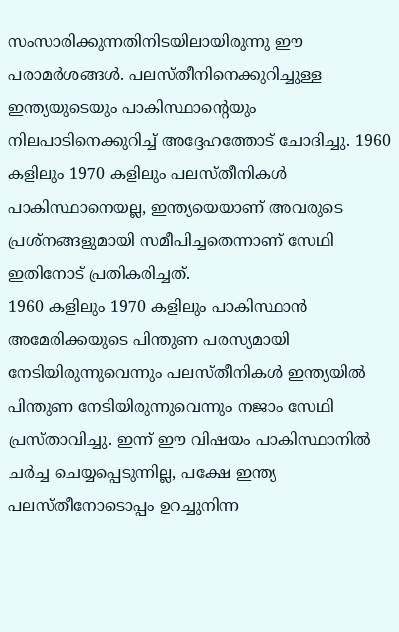സംസാരിക്കുന്നതിനിടയിലായിരുന്നു ഈ പരാമർശങ്ങൾ. പലസ്തീനിനെക്കുറിച്ചുള്ള ഇന്ത്യയുടെയും പാകിസ്ഥാന്റെയും നിലപാടിനെക്കുറിച്ച് അദ്ദേഹത്തോട് ചോദിച്ചു. 1960 കളിലും 1970 കളിലും പലസ്തീനികൾ പാകിസ്ഥാനെയല്ല, ഇന്ത്യയെയാണ് അവരുടെ പ്രശ്നങ്ങളുമായി സമീപിച്ചതെന്നാണ് സേഥി ഇതിനോട് പ്രതികരിച്ചത്.
1960 കളിലും 1970 കളിലും പാകിസ്ഥാൻ അമേരിക്കയുടെ പിന്തുണ പരസ്യമായി നേടിയിരുന്നുവെന്നും പലസ്തീനികൾ ഇന്ത്യയിൽ പിന്തുണ നേടിയിരുന്നുവെന്നും നജാം സേഥി പ്രസ്താവിച്ചു. ഇന്ന് ഈ വിഷയം പാകിസ്ഥാനിൽ ചർച്ച ചെയ്യപ്പെടുന്നില്ല, പക്ഷേ ഇന്ത്യ പലസ്തീനോടൊപ്പം ഉറച്ചുനിന്ന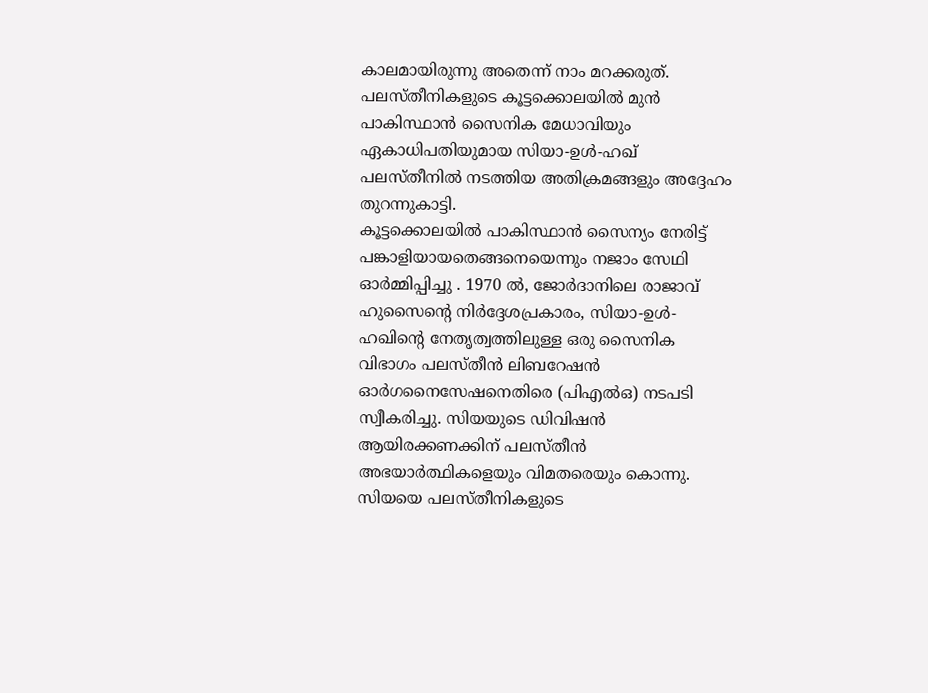കാലമായിരുന്നു അതെന്ന് നാം മറക്കരുത്. പലസ്തീനികളുടെ കൂട്ടക്കൊലയിൽ മുൻ പാകിസ്ഥാൻ സൈനിക മേധാവിയും ഏകാധിപതിയുമായ സിയാ-ഉൾ-ഹഖ് പലസ്തീനിൽ നടത്തിയ അതിക്രമങ്ങളും അദ്ദേഹം തുറന്നുകാട്ടി.
കൂട്ടക്കൊലയിൽ പാകിസ്ഥാൻ സൈന്യം നേരിട്ട് പങ്കാളിയായതെങ്ങനെയെന്നും നജാം സേഥി ഓർമ്മിപ്പിച്ചു . 1970 ൽ, ജോർദാനിലെ രാജാവ് ഹുസൈന്റെ നിർദ്ദേശപ്രകാരം, സിയാ-ഉൾ-ഹഖിന്റെ നേതൃത്വത്തിലുള്ള ഒരു സൈനിക വിഭാഗം പലസ്തീൻ ലിബറേഷൻ ഓർഗനൈസേഷനെതിരെ (പിഎൽഒ) നടപടി സ്വീകരിച്ചു. സിയയുടെ ഡിവിഷൻ ആയിരക്കണക്കിന് പലസ്തീൻ അഭയാർത്ഥികളെയും വിമതരെയും കൊന്നു. സിയയെ പലസ്തീനികളുടെ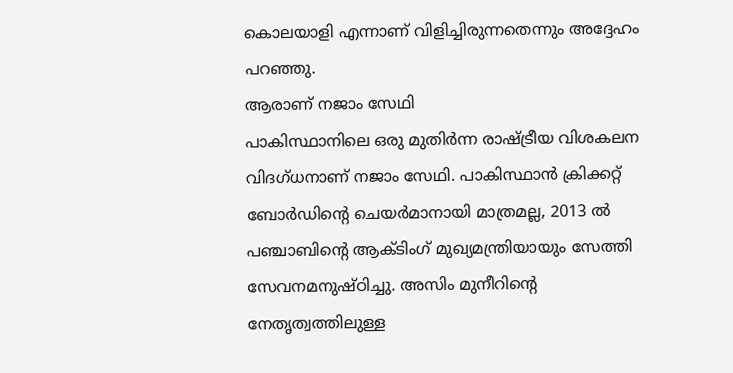കൊലയാളി എന്നാണ് വിളിച്ചിരുന്നതെന്നും അദ്ദേഹം പറഞ്ഞു.
ആരാണ് നജാം സേഥി
പാകിസ്ഥാനിലെ ഒരു മുതിർന്ന രാഷ്ട്രീയ വിശകലന വിദഗ്ധനാണ് നജാം സേഥി. പാകിസ്ഥാൻ ക്രിക്കറ്റ് ബോർഡിന്റെ ചെയർമാനായി മാത്രമല്ല, 2013 ൽ പഞ്ചാബിന്റെ ആക്ടിംഗ് മുഖ്യമന്ത്രിയായും സേത്തി സേവനമനുഷ്ഠിച്ചു. അസിം മുനീറിന്റെ നേതൃത്വത്തിലുള്ള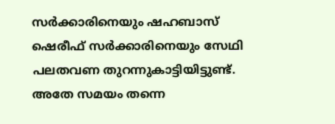സർക്കാരിനെയും ഷഹബാസ് ഷെരീഫ് സർക്കാരിനെയും സേഥി പലതവണ തുറന്നുകാട്ടിയിട്ടുണ്ട്. അതേ സമയം തന്നെ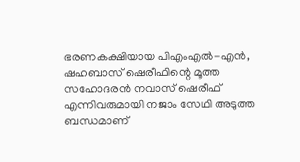ഭരണകക്ഷിയായ പിഎംഎൽ-എൻ, ഷഹബാസ് ഷെരീഫിന്റെ മൂത്ത സഹോദരൻ നവാസ് ഷെരീഫ് എന്നിവരുമായി നജാം സേഥി അടുത്ത ബന്ധമാണ്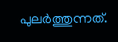പുലർത്തുന്നത്.